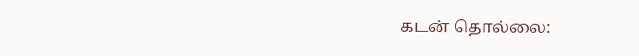கடன் தொல்லை: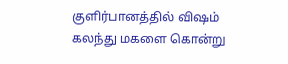குளிர்பானத்தில் விஷம் கலந்து மகளை கொன்று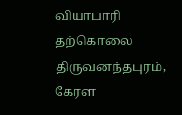வியாபாரி தற்கொலை
திருவனந்தபுரம், கேரள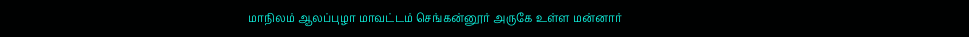மாநிலம் ஆலப்புழா மாவட்டம் செங்கன்னூர் அருகே உள்ள மன்னார்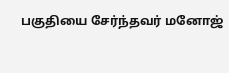பகுதியை சேர்ந்தவர் மனோஜ்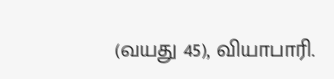(வயது 45), வியாபாரி.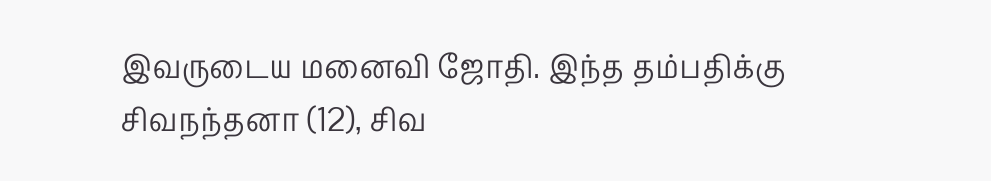இவருடைய மனைவி ஜோதி. இந்த தம்பதிக்கு சிவநந்தனா (12), சிவ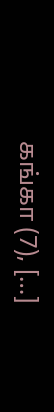கங்கா (7), […]